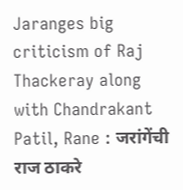Jaranges big criticism of Raj Thackeray along with Chandrakant Patil, Rane : जरांगेंची राज ठाकरे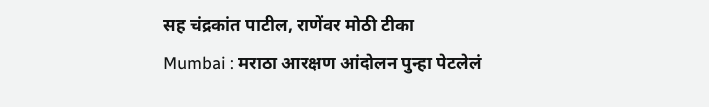सह चंद्रकांत पाटील, राणेंवर मोठी टीका
Mumbai : मराठा आरक्षण आंदोलन पुन्हा पेटलेलं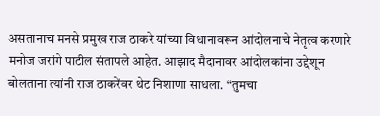असतानाच मनसे प्रमुख राज ठाकरे यांच्या विधानावरून आंदोलनाचे नेतृत्व करणारे मनोज जरांगे पाटील संतापले आहेत. आझाद मैदानावर आंदोलकांना उद्देशून बोलताना त्यांनी राज ठाकरेंवर थेट निशाणा साधला. “तुमचा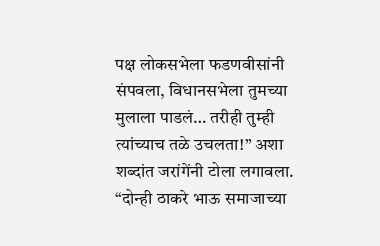पक्ष लोकसभेला फडणवीसांनी संपवला, विधानसभेला तुमच्या मुलाला पाडलं… तरीही तुम्ही त्यांच्याच तळे उचलता!” अशा शब्दांत जरांगेंनी टोला लगावला.
“दोन्ही ठाकरे भाऊ समाजाच्या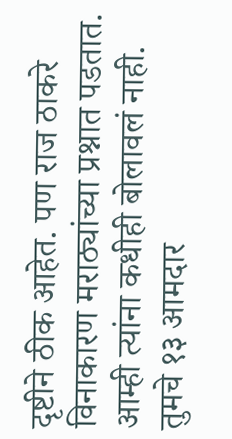दृष्टीने ठीक आहेत. पण राज ठाकरे विनाकारण मराठ्यांच्या प्रश्नात पडतात. आम्ही त्यांना कधीही बोलावलं नाही. तुमचे १३ आमदार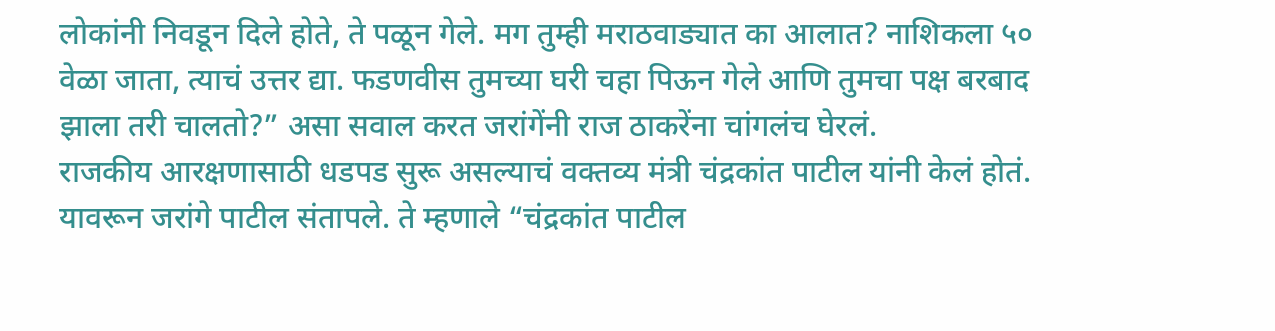लोकांनी निवडून दिले होते, ते पळून गेले. मग तुम्ही मराठवाड्यात का आलात? नाशिकला ५० वेळा जाता, त्याचं उत्तर द्या. फडणवीस तुमच्या घरी चहा पिऊन गेले आणि तुमचा पक्ष बरबाद झाला तरी चालतो?” असा सवाल करत जरांगेंनी राज ठाकरेंना चांगलंच घेरलं.
राजकीय आरक्षणासाठी धडपड सुरू असल्याचं वक्तव्य मंत्री चंद्रकांत पाटील यांनी केलं होतं. यावरून जरांगे पाटील संतापले. ते म्हणाले “चंद्रकांत पाटील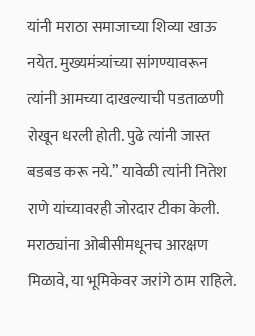यांनी मराठा समाजाच्या शिव्या खाऊ नयेत. मुख्यमंत्र्यांच्या सांगण्यावरून त्यांनी आमच्या दाखल्याची पडताळणी रोखून धरली होती. पुढे त्यांनी जास्त बडबड करू नये.” यावेळी त्यांनी नितेश राणे यांच्यावरही जोरदार टीका केली.
मराठ्यांना ओबीसीमधूनच आरक्षण मिळावे, या भूमिकेवर जरांगे ठाम राहिले.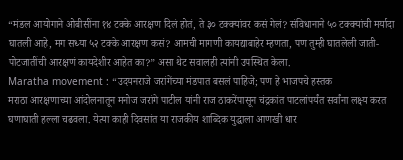“मंडल आयोगाने ओबीसींना १४ टक्के आरक्षण दिलं होतं, ते ३० टक्क्यांवर कसं गेलं? संविधानाने ५० टक्क्यांची मर्यादा घातली आहे, मग सध्या ५२ टक्के आरक्षण कसं? आमची मागणी कायद्याबाहेर म्हणता, पण तुम्ही घातलेली जाती-पोटजातींची आरक्षणं कायदेशीर आहेत का?” असा थेट सवालही त्यांनी उपस्थित केला.
Maratha movement : “उदयनराजे जरांगेंच्या मंडपात बसलं पाहिजे; पण हे भाजपचे हस्तक
मराठा आरक्षणाच्या आंदोलनातून मनोज जरांगे पाटील यांनी राज ठाकरेंपासून चंद्रकांत पाटलांपर्यंत सर्वांना लक्ष्य करत घणाघाती हल्ला चढवला. येत्या काही दिवसांत या राजकीय शाब्दिक युद्धाला आणखी धार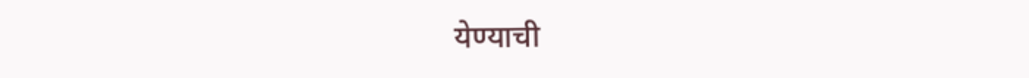येण्याची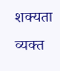शक्यता व्यक्त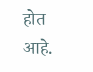होत आहे.